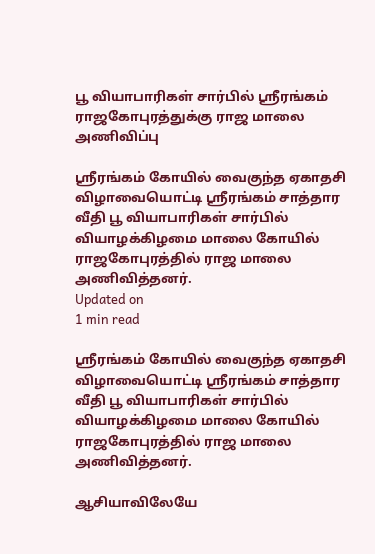பூ வியாபாரிகள் சார்பில் ஸ்ரீரங்கம் ராஜகோபுரத்துக்கு ராஜ மாலை அணிவிப்பு

ஸ்ரீரங்கம் கோயில் வைகுந்த ஏகாதசி விழாவையொட்டி ஸ்ரீரங்கம் சாத்தார வீதி பூ வியாபாரிகள் சார்பில் வியாழக்கிழமை மாலை கோயில் ராஜகோபுரத்தில் ராஜ மாலை அணிவித்தனர்.
Updated on
1 min read

ஸ்ரீரங்கம் கோயில் வைகுந்த ஏகாதசி விழாவையொட்டி ஸ்ரீரங்கம் சாத்தார வீதி பூ வியாபாரிகள் சார்பில் வியாழக்கிழமை மாலை கோயில் ராஜகோபுரத்தில் ராஜ மாலை அணிவித்தனர்.

ஆசியாவிலேயே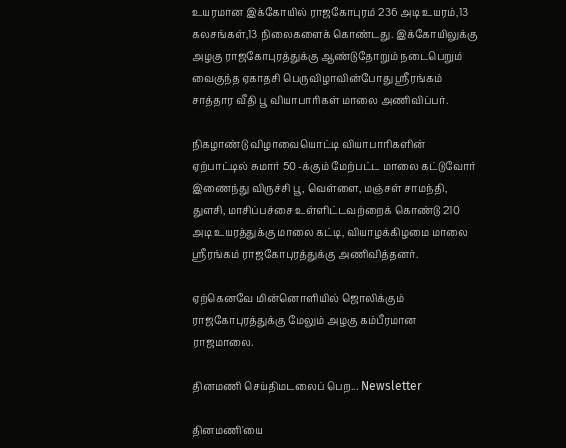உயரமான இக்கோயில் ராஜகோபுரம் 236 அடி உயரம்,13 கலசங்கள்,13 நிலைகளைக் கொண்டது. இக்கோயிலுக்கு அழகு ராஜகோபுரத்துக்கு ஆண்டுதோறும் நடைபெறும் வைகுந்த ஏகாதசி பெருவிழாவின்போது ஸ்ரீரங்கம் சாத்தார வீதி பூ வியாபாரிகள் மாலை அணிவிப்பர்.

நிகழாண்டு விழாவையொட்டி வியாபாரிகளின் ஏற்பாட்டில் சுமார் 50 -க்கும் மேற்பட்ட மாலை கட்டுவோர் இணைந்து விருச்சி பூ, வெள்ளை, மஞ்சள் சாமந்தி, துளசி, மாசிப்பச்சை உள்ளிட்டவற்றைக் கொண்டு 210 அடி உயரத்துக்கு மாலை கட்டி, வியாழக்கிழமை மாலை ஸ்ரீரங்கம் ராஜகோபுரத்துக்கு அணிவித்தனர்.

ஏற்கெனவே மின்னொளியில் ஜொலிக்கும் ராஜகோபுரத்துக்கு மேலும் அழகு கம்பீரமான ராஜமாலை.

தினமணி செய்திமடலைப் பெற... Newsletter

தினமணி'யை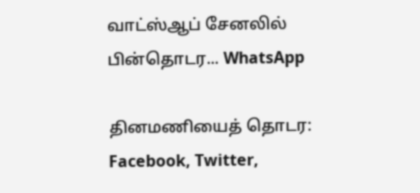வாட்ஸ்ஆப் சேனலில் பின்தொடர... WhatsApp

தினமணியைத் தொடர: Facebook, Twitter,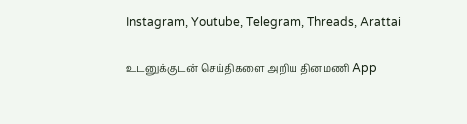Instagram, Youtube, Telegram, Threads, Arattai

உடனுக்குடன் செய்திகளை அறிய தினமணி App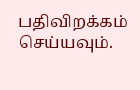பதிவிறக்கம் செய்யவும்.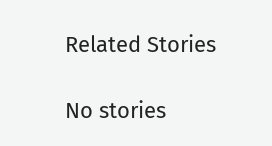Related Stories

No stories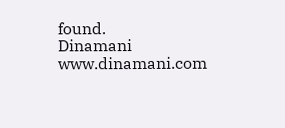found.
Dinamani
www.dinamani.com